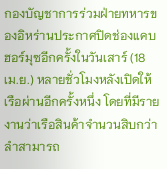กองบัญชาการร่วมฝ่ายทหารของอิหร่านประกาศปิดช่องแคบฮอร์มุซอีกครั้งในวันเสาร์ (18 เม.ย.) หลายชั่วโมงหลังเปิดให้เรือผ่านอีกครั้งหนึ่ง โดยที่มีรายงานว่าเรือสินค้าจำนวนสิบกว่าลำสามารถ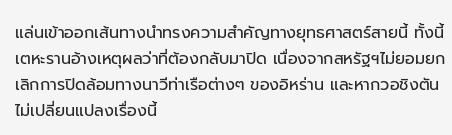แล่นเข้าออกเส้นทางนำทรงความสำคัญทางยุทธศาสตร์สายนี้ ทั้งนี้เตหะรานอ้างเหตุผลว่าที่ต้องกลับมาปิด เนื่องจากสหรัฐฯไม่ยอมยกเลิกการปิดล้อมทางนาวีท่าเรือต่างๆ ของอิหร่าน และหากวอชิงตันไม่เปลี่ยนแปลงเรื่องนี้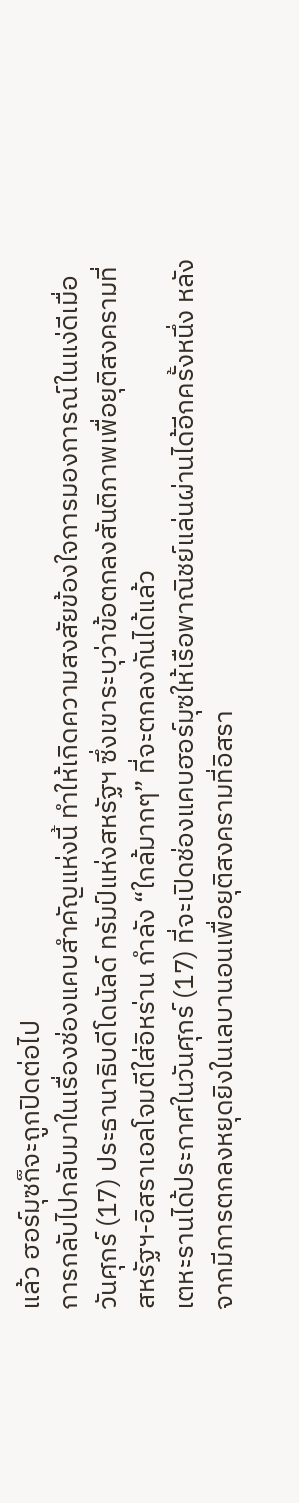แล้ว ฮอร์มุซก็จะถูกปิดต่อไป
การกลับไปกลับมาในเรื่องช่องแคบสำคัญแห่งนี้ ทำให้เกิดความสงสัยข้องใจการมองการณ์ในแง่ดีเมื่อวันศุกร์ (17) ประธานาธิบดีโดนัลด์ ทรัมป์แห่งสหรัฐฯ ซึ่งเขาระบุว่าข้อตกลงสันติภาพเพื่อยุติสงครามที่สหรัฐฯ-อิสราเอลโจมตีใส่อิหร่าน กำลัง “ใกล้มากๆ” ที่จะตกลงกันได้แล้ว
เตหะรานได้ประกาศในวันศุกร์ (17) ที่จะเปิดช่องแคบฮอร์มุซให้เรือพาณิชย์แล่นผ่านได้อีกครั้งหนึ่ง หลังจากมีการตกลงหยุดยิงในเลบานอนเพื่อยุติสงครามที่อิสรา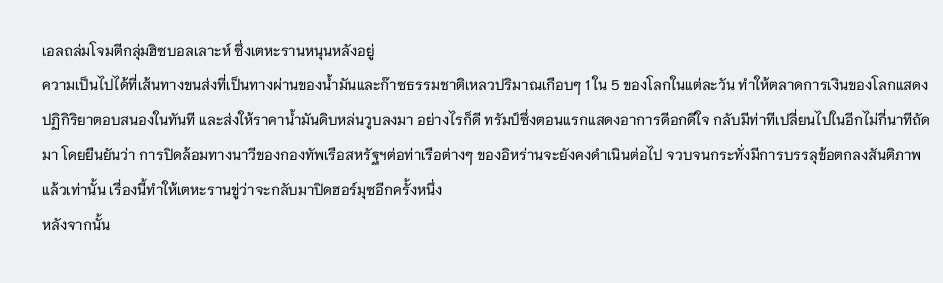เอลถล่มโจมตีกลุ่มฮิซบอลเลาะห์ ซึ่งเตหะรานหนุนหลังอยู่
ความเป็นไปได้ที่เส้นทางขนส่งที่เป็นทางผ่านของน้ำมันและก๊าซธรรมชาติเหลวปริมาณเกือบๆ 1 ใน 5 ของโลกในแต่ละวัน ทำให้ตลาดการเงินของโลกแสดงปฏิกิริยาตอบสนองในทันที และส่งให้ราคาน้ำมันดิบหล่นวูบลงมา อย่างไรก็ดี ทรัมป์ซึ่งตอนแรกแสดงอาการดีอกดีใจ กลับมีท่าทีเปลี่ยนไปในอีกไม่กี่นาทีถัดมา โดยยืนยันว่า การปิดล้อมทางนาวีของกองทัพเรือสหรัฐฯต่อท่าเรือต่างๆ ของอิหร่านจะยังคงดำเนินต่อไป จวบจนกระทั่งมีการบรรลุข้อตกลงสันติภาพแล้วเท่านั้น เรื่องนี้ทำให้เตหะรานขู่ว่าจะกลับมาปิดฮอร์มุซอีกครั้งหนึ่ง
หลังจากนั้น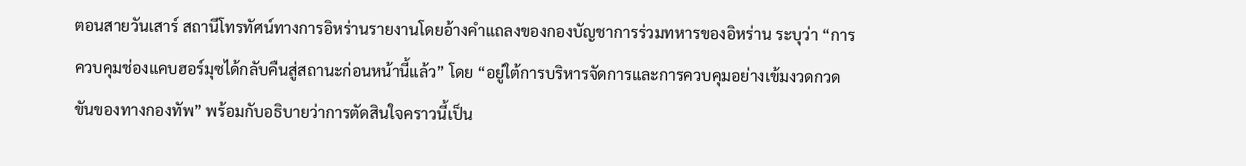ตอนสายวันเสาร์ สถานีโทรทัศน์ทางการอิหร่านรายงานโดยอ้างคำแถลงของกองบัญชาการร่วมทหารของอิหร่าน ระบุว่า “การควบคุมช่องแคบฮอร์มุซได้กลับคืนสู่สถานะก่อนหน้านี้แล้ว” โดย “อยู่ใต้การบริหารจัดการและการควบคุมอย่างเข้มงวดกวดขันของทางกองทัพ” พร้อมกับอธิบายว่าการตัดสินใจคราวนี้เป็น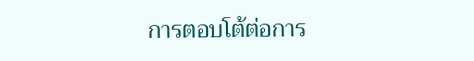การตอบโต้ต่อการ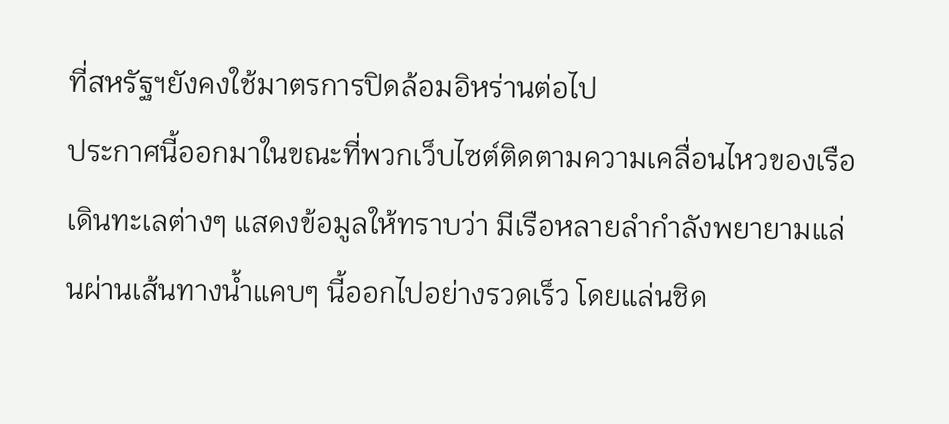ที่สหรัฐฯยังคงใช้มาตรการปิดล้อมอิหร่านต่อไป
ประกาศนี้ออกมาในขณะที่พวกเว็บไซต์ติดตามความเคลื่อนไหวของเรือเดินทะเลต่างๆ แสดงข้อมูลให้ทราบว่า มีเรือหลายลำกำลังพยายามแล่นผ่านเส้นทางน้ำแคบๆ นี้ออกไปอย่างรวดเร็ว โดยแล่นชิด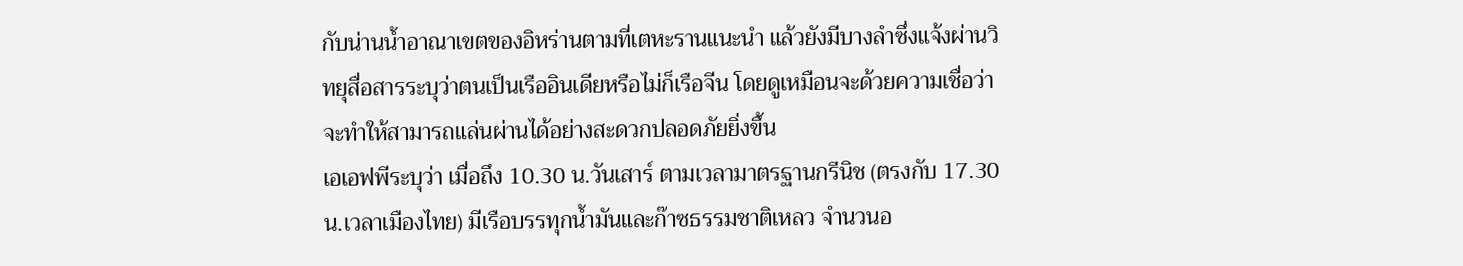กับน่านน้ำอาณาเขตของอิหร่านตามที่เตหะรานแนะนำ แล้วยังมีบางลำซึ่งแจ้งผ่านวิทยุสื่อสารระบุว่าตนเป็นเรืออินเดียหรือไม่ก็เรือจีน โดยดูเหมือนจะด้วยความเชื่อว่าจะทำให้สามารถแล่นผ่านได้อย่างสะดวกปลอดภัยยิ่งขึ้น
เอเอฟพีระบุว่า เมื่อถึง 10.30 น.วันเสาร์ ตามเวลามาตรฐานกรีนิช (ตรงกับ 17.30 น.เวลาเมืองไทย) มีเรือบรรทุกน้ำมันและก๊าซธรรมชาติเหลว จำนวนอ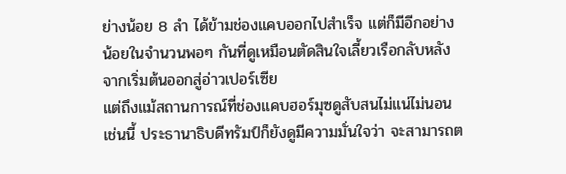ย่างน้อย 8 ลำ ได้ข้ามช่องแคบออกไปสำเร็จ แต่ก็มีอีกอย่างน้อยในจำนวนพอๆ กันที่ดูเหมือนตัดสินใจเลี้ยวเรือกลับหลังจากเริ่มต้นออกสู่อ่าวเปอร์เซีย
แต่ถึงแม้สถานการณ์ที่ช่องแคบฮอร์มุซดูสับสนไม่แน่ไม่นอนเช่นนี้ ประธานาธิบดีทรัมป์ก็ยังดูมีความมั่นใจว่า จะสามารถต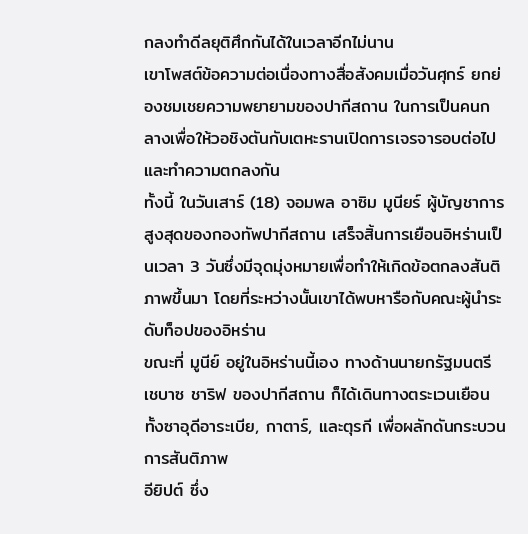กลงทำดีลยุติศึกกันได้ในเวลาอีกไม่นาน
เขาโพสต์ข้อความต่อเนื่องทางสื่อสังคมเมื่อวันศุกร์ ยกย่องชมเชยความพยายามของปากีสถาน ในการเป็นคนกลางเพื่อให้วอชิงตันกับเตหะรานเปิดการเจรจารอบต่อไปและทำความตกลงกัน
ทั้งนี้ ในวันเสาร์ (18) จอมพล อาซิม มูนียร์ ผู้บัญชาการสูงสุดของกองทัพปากีสถาน เสร็จสิ้นการเยือนอิหร่านเป็นเวลา 3 วันซึ่งมีจุดมุ่งหมายเพื่อทำให้เกิดข้อตกลงสันติภาพขึ้นมา โดยที่ระหว่างนั้นเขาได้พบหารือกับคณะผู้นำระดับท็อปของอิหร่าน
ขณะที่ มูนีย์ อยู่ในอิหร่านนี้เอง ทางด้านนายกรัฐมนตรี เชบาซ ชาริฟ ของปากีสถาน ก็ได้เดินทางตระเวนเยือนทั้งซาอุดีอาระเบีย, กาตาร์, และตุรกี เพื่อผลักดันกระบวนการสันติภาพ
อียิปต์ ซึ่ง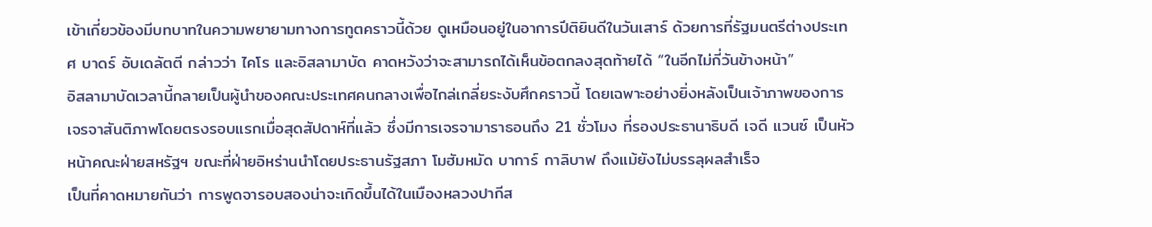เข้าเกี่ยวข้องมีบทบาทในความพยายามทางการทูตคราวนี้ด้วย ดูเหมือนอยู่ในอาการปีติยินดีในวันเสาร์ ด้วยการที่รัฐมนตรีต่างประเทศ บาดร์ อับเดลัตตี กล่าวว่า ไคโร และอิสลามาบัด คาดหวังว่าจะสามารถได้เห็นข้อตกลงสุดท้ายได้ “ในอีกไม่กี่วันข้างหน้า”
อิสลามาบัดเวลานี้กลายเป็นผู้นำของคณะประเทศคนกลางเพื่อไกล่เกลี่ยระงับศึกคราวนี้ โดยเฉพาะอย่างยิ่งหลังเป็นเจ้าภาพของการเจรจาสันติภาพโดยตรงรอบแรกเมื่อสุดสัปดาห์ที่แล้ว ซึ่งมีการเจรจามาราธอนถึง 21 ชั่วโมง ที่รองประธานาธิบดี เจดี แวนซ์ เป็นหัวหน้าคณะฝ่ายสหรัฐฯ ขณะที่ฝ่ายอิหร่านนำโดยประธานรัฐสภา โมฮัมหมัด บาการ์ กาลิบาฟ ถึงแม้ยังไม่บรรลุผลสำเร็จ
เป็นที่คาดหมายกันว่า การพูดจารอบสองน่าจะเกิดขึ้นได้ในเมืองหลวงปากีส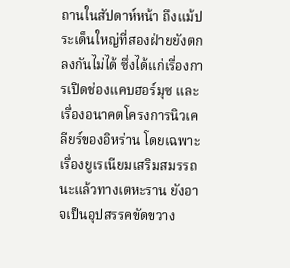ถานในสัปดาห์หน้า ถึงแม้ประเด็นใหญ่ที่สองฝ่ายยังตกลงกันไม่ได้ ซึ่งได้แก่เรื่องการเปิดช่องแคบฮอร์มุซ และเรื่องอนาคตโครงการนิวเคลียร์ของอิหร่าน โดยเฉพาะเรื่องยูเรเนียมเสริมสมรรถนะแล้วทางเตหะราน ยังอาจเป็นอุปสรรคขัดขวาง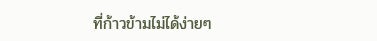ที่ก้าวข้ามไม่ได้ง่ายๆ